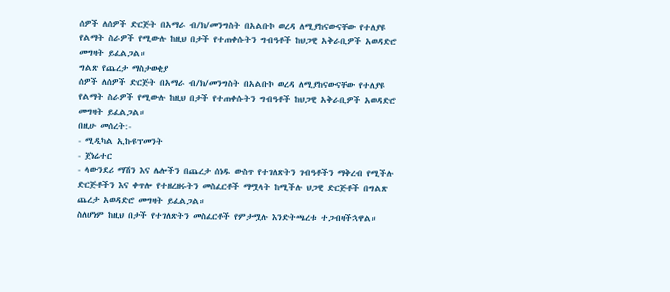ሰዎች ለሰዎች ድርጅት በአማራ ብ/ክ/መንግስት በአልቡኮ ወረዳ ለሚያከናውናቸው የተለያዩ የልማት ስራዎች የሚውሉ ከዚህ በታች የተጠቀሱትን ግብዓቶች ከህጋዊ አቅራቢዎች አወዳድሮ መግዛት ይፈልጋል።
ግልጽ የጨረታ ማስታወቂያ
ሰዎች ለሰዎች ድርጅት በአማራ ብ/ክ/መንግስት በአልቡኮ ወረዳ ለሚያከናውናቸው የተለያዩ የልማት ስራዎች የሚውሉ ከዚህ በታች የተጠቀሱትን ግብዓቶች ከህጋዊ አቅራቢዎች አወዳድሮ መግዛት ይፈልጋል።
በዚሁ መሰረት:-
- ሚዲካል ኢኩዩፕመንት
- ጀነሬተር
- ላውንደሪ ማሽን እና ሌሎችን በጨረታ ሰነዱ ውስጥ የተገለጽትን ገብዓቶችን ማቅረብ የሚችሉ ድርጅቶችን እና ቀጥሎ የተዘረዘሩትን መስፈርቶች ማሟላት ከሚችሉ ህጋዊ ድርጅቶች በግልጽ ጨረታ አወዳድሮ መግዛት ይፈልጋል።
ስለሆነም ከዚህ በታች የተገለጽትን መስፈርቶች የምታሟሉ እንድትጫረቱ ተጋብዛችኋዋል።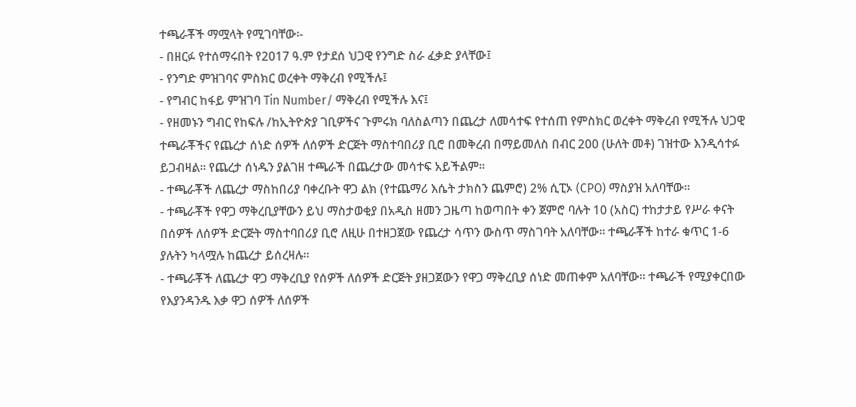ተጫራቾች ማሟላት የሚገባቸው፡-
- በዘርፉ የተሰማሩበት የ2017 ዓ.ም የታደሰ ህጋዊ የንግድ ስራ ፈቃድ ያላቸው፤
- የንግድ ምዝገባና ምስክር ወረቀት ማቅረብ የሚችሉ፤
- የግብር ከፋይ ምዝገባ Tin Number/ ማቅረብ የሚችሉ እና፤
- የዘመኑን ግብር የከፍሉ /ከኢትዮጵያ ገቢዎችና ጉምሩክ ባለስልጣን በጨረታ ለመሳተፍ የተሰጠ የምስክር ወረቀት ማቅረብ የሚችሉ ህጋዊ ተጫራቾችና የጨረታ ሰነድ ሰዎች ለሰዎች ድርጅት ማስተባበሪያ ቢሮ በመቅረብ በማይመለስ በብር 200 (ሁለት መቶ) ገዝተው እንዲሳተፉ ይጋብዛል። የጨረታ ሰነዱን ያልገዘ ተጫራች በጨረታው መሳተፍ አይችልም።
- ተጫራቾች ለጨረታ ማስከበሪያ ባቀረቡት ዋጋ ልክ (የተጨማሪ እሴት ታክስን ጨምሮ) 2% ሲፒኦ (CPO) ማስያዝ አለባቸው።
- ተጫራቾች የዋጋ ማቅረቢያቸውን ይህ ማስታወቂያ በአዲስ ዘመን ጋዜጣ ከወጣበት ቀን ጀምሮ ባሉት 10 (አስር) ተከታታይ የሥራ ቀናት በሰዎች ለሰዎች ድርጅት ማስተባበሪያ ቢሮ ለዚሁ በተዘጋጀው የጨረታ ሳጥን ውስጥ ማስገባት አለባቸው። ተጫራቾች ከተራ ቁጥር 1-6 ያሉትን ካላሟሉ ከጨረታ ይሰረዛሉ።
- ተጫራቾች ለጨረታ ዋጋ ማቅረቢያ የሰዎች ለሰዎች ድርጅት ያዘጋጀውን የዋጋ ማቅረቢያ ሰነድ መጠቀም አለባቸው። ተጫራች የሚያቀርበው የእያንዳንዱ እቃ ዋጋ ሰዎች ለሰዎች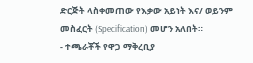ድርጅት ላስቀመጠው የእቃው አይነት እና/ ወይንም መስፈርት (Specification) መሆን አለበት።
- ተጫራቾች የዋጋ ማቅረቢያ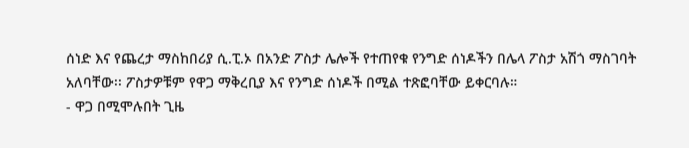ሰነድ እና የጨረታ ማስከበሪያ ሲ.ፒ.ኦ በአንድ ፖስታ ሌሎች የተጠየቁ የንግድ ሰነዶችን በሌላ ፖስታ አሽጎ ማስገባት አለባቸው፡፡ ፖስታዎቹም የዋጋ ማቅረቢያ እና የንግድ ሰነዶች በሚል ተጽፎባቸው ይቀርባሉ።
- ዋጋ በሚሞሉበት ጊዜ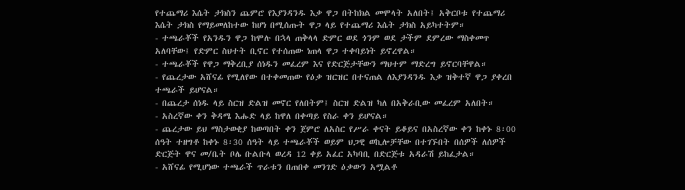የተጨማሪ እሴት ታክስን ጨምሮ የእያንዳንዱ እቃ ዋጋ በትከክል መሞላት አለበት፤ አቅርቦቱ የተጨማሪ እሴት ታክስ የማይመለከተው ከሆነ በሚሰጡት ዋጋ ላይ የተጨማሪ እሴት ታክስ አይካተትም።
- ተጫራቾች የአንዱን ዋጋ ከሞሉ በኋላ ጠቅላላ ድምር ወደ ጎንም ወደ ታችም ደምረው ማስቀመጥ አለባቸው፤ የድምር ስህተት ቢኖር የተሰጠው ነጠላ ዋጋ ተቀባይነት ይኖረዋል።
- ተጫራቾች የዋጋ ማቅረቢያ ሰነዱን መፈረም እና የድርጅታቸውን ማህተም ማድረግ ይኖርባቸዋል።
- የጨረታው አሸናፊ የሚለየው በተቀመጠው የዕቃ ዝርዝር በተናጠል ለእያንዳንዱ እቃ ዝቅተኛ ዋጋ ያቀረበ ተጫራች ይሆናል።
- በጨረታ ሰነዱ ላይ ስርዝ ድልዝ መኖር የለበትም፤ ስርዝ ድልዝ ካለ በአቅራቢው መፈረም አለበት።
- አስረኛው ቀን ቅዳሜ እሑድ ላይ ከዋለ በቀጣይ የስራ ቀን ይሆናል።
- ጨረታው ይህ ማስታወቂያ ከወጣበት ቀን ጀምሮ ለአስር የሥራ ቀናት ይቆይና በአስረኛው ቀን ከቀኑ 8፡00 ሰዓት ተዘግቶ ከቀኑ 8፡30 ሰዓት ላይ ተጫራቾች ወይም ህጋዊ ወኪሎቻቸው በተገኙበት በሰዎች ለሰዎች ድርጅት ዋና መ/ቤት ቦሌ ቡልቡላ ወረዳ 12 ቀይ አፈር አካባቢ በድርጅቱ አዳራሽ ይከፈታል።
- አሸናፊ የሚሆነው ተጫራች ጥራቱን በጠበቀ መንገድ ዕቃውን አሟልቶ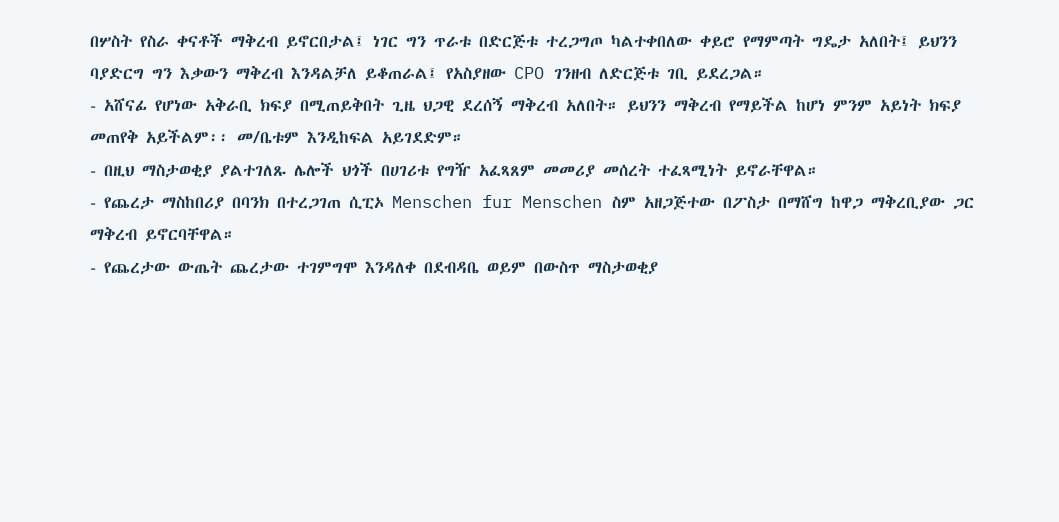በሦስት የስራ ቀናቶች ማቅረብ ይኖርበታል፤ ነገር ግን ጥራቱ በድርጅቱ ተረጋግጦ ካልተቀበለው ቀይሮ የማምጣት ግዴታ አለበት፤ ይህንን ባያድርግ ግን እቃውን ማቅረብ እንዳልቻለ ይቆጠራል፤ የአስያዘው CPO ገንዘብ ለድርጅቱ ገቢ ይደረጋል።
- አሸናፊ የሆነው አቅራቢ ክፍያ በሚጠይቅበት ጊዜ ህጋዊ ደረሰኝ ማቅረብ አለበት። ይህንን ማቅረብ የማይችል ከሆነ ምንም አይነት ክፍያ መጠየቅ አይችልም፡፡ መ/ቤቱም እንዲከፍል አይገደድም።
- በዚህ ማስታወቂያ ያልተገለጹ ሌሎች ህጎች በሀገሪቱ የግዥ አፈጻጸም መመሪያ መሰረት ተፈጻሚነት ይኖራቸዋል።
- የጨረታ ማስከበሪያ በባንክ በተረጋገጠ ሲፒኦ Menschen fur Menschen ስም አዘጋጅተው በፖስታ በማሸግ ከዋጋ ማቅረቢያው ጋር ማቅረብ ይኖርባቸዋል።
- የጨረታው ውጤት ጨረታው ተገምግሞ እንዳለቀ በደብዳቤ ወይም በውስጥ ማስታወቂያ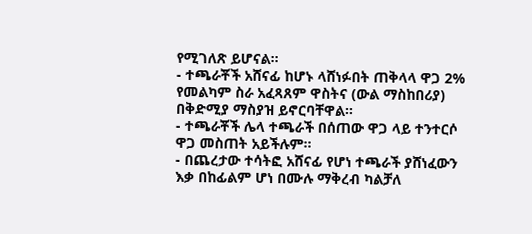የሚገለጽ ይሆናል።
- ተጫራቾች አሸናፊ ከሆኑ ላሸነፉበት ጠቅላላ ዋጋ 2% የመልካም ስራ አፈጻጸም ዋስትና (ውል ማስከበሪያ) በቅድሚያ ማስያዝ ይኖርባቸዋል።
- ተጫራቾች ሌላ ተጫራች በሰጠው ዋጋ ላይ ተንተርሶ ዋጋ መስጠት አይችሉም።
- በጨረታው ተሳትፎ አሸናፊ የሆነ ተጫራች ያሸነፈውን እቃ በከፊልም ሆነ በሙሉ ማቅረብ ካልቻለ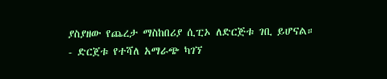ያስያዘው የጨረታ ማስከበሪያ ሲፒኦ ለድርጅቱ ገቢ ይሆናል።
- ድርጀቱ የተሻለ አማራጭ ካገኘ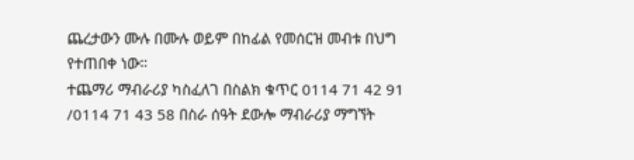ጨረታውን ሙሉ በሙሉ ወይም በከፊል የመሰርዝ መብቱ በህግ የተጠበቀ ነው።
ተጨማሪ ማብራሪያ ካስፈለገ በስልክ ቁጥር 0114 71 42 91 /0114 71 43 58 በስራ ሰዓት ደውሎ ማብራሪያ ማግኘት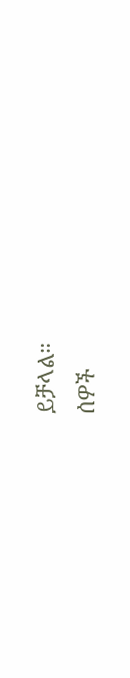ይቻላል።
ሰዎች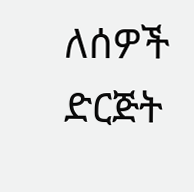ለሰዎች ድርጅት